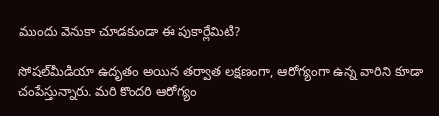ముందు వెనుకా చూడకుండా ఈ పుకార్లేమిటి?

సోషల్‌మీడియా ఉదృతం అయిన తర్వాత లక్షణంగా, ఆరోగ్యంగా ఉన్న వారిని కూడా చంపేస్తున్నారు. మరి కొందరి ఆరోగ్యం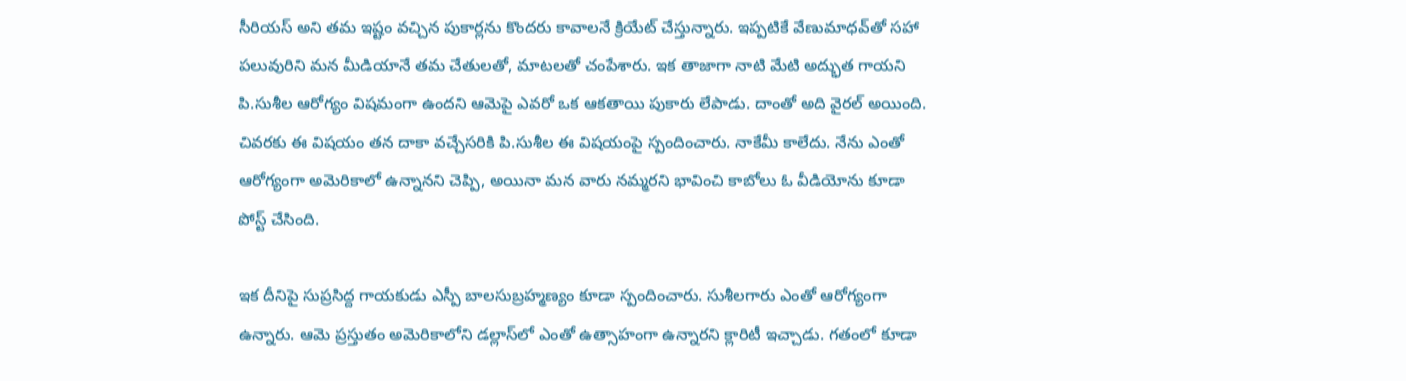సీరియస్‌ అని తమ ఇష్టం వచ్చిన పుకార్లను కొందరు కావాలనే క్రియేట్‌ చేస్తున్నారు. ఇప్పటికే వేణుమాధవ్‌తో సహా పలువురిని మన మీడియానే తమ చేతులతో, మాటలతో చంపేశారు. ఇక తాజాగా నాటి మేటి అద్భుత గాయని పి.సుశీల ఆరోగ్యం విషమంగా ఉందని ఆమెపై ఎవరో ఒక ఆకతాయి పుకారు లేపాడు. దాంతో అది వైరల్‌ అయింది. చివరకు ఈ విషయం తన దాకా వచ్చేసరికి పి.సుశీల ఈ విషయంపై స్పందించారు. నాకేమీ కాలేదు. నేను ఎంతో ఆరోగ్యంగా అమెరికాలో ఉన్నానని చెప్పి, అయినా మన వారు నమ్మరని భావించి కాబోలు ఓ వీడియోను కూడా పోస్ట్‌ చేసింది.

ఇక దీనిపై సుప్రసిద్ద గాయకుడు ఎస్పీ బాలసుబ్రహ్మణ్యం కూడా స్పందించారు. సుశీలగారు ఎంతో ఆరోగ్యంగా ఉన్నారు. ఆమె ప్రస్తుతం అమెరికాలోని డల్లాస్‌లో ఎంతో ఉత్సాహంగా ఉన్నారని క్లారిటీ ఇచ్చాడు. గతంలో కూడా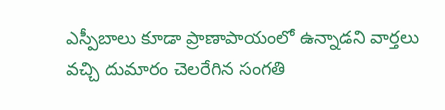ఎస్పీబాలు కూడా ప్రాణాపాయంలో ఉన్నాడని వార్తలు వచ్చి దుమారం చెలరేగిన సంగతి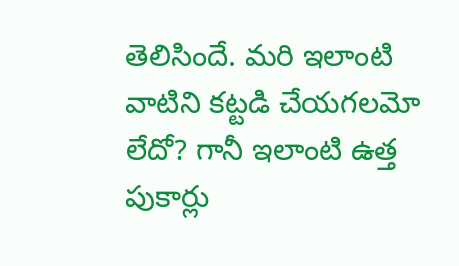తెలిసిందే. మరి ఇలాంటి వాటిని కట్టడి చేయగలమో లేదో? గానీ ఇలాంటి ఉత్త పుకార్లు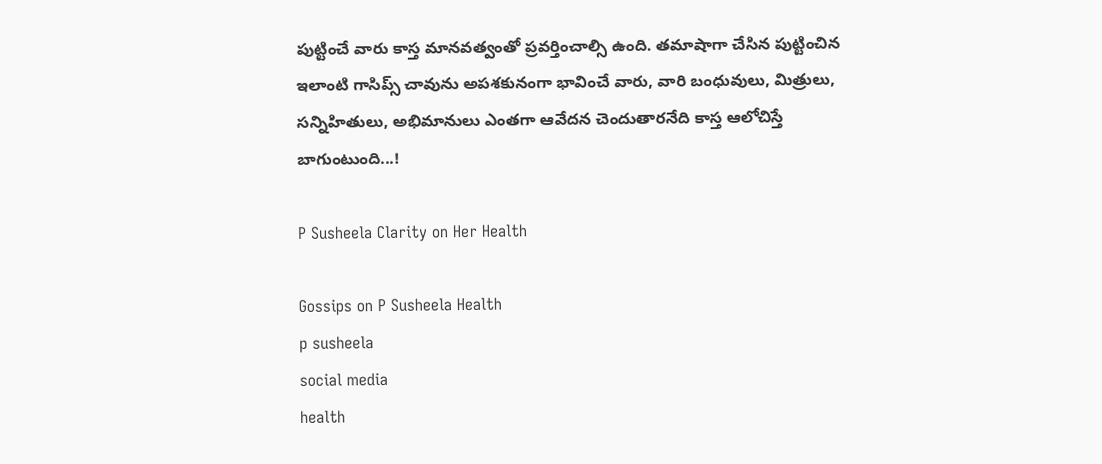పుట్టించే వారు కాస్త మానవత్వంతో ప్రవర్తించాల్సి ఉంది. తమాషాగా చేసిన పుట్టించిన ఇలాంటి గాసిప్స్‌ చావును అపశకునంగా భావించే వారు, వారి బంధువులు, మిత్రులు, సన్నిహితులు, అభిమానులు ఎంతగా ఆవేదన చెందుతారనేది కాస్త ఆలోచిస్తే బాగుంటుంది...!

P Susheela Clarity on Her Health

Gossips on P Susheela Health
p susheela
social media
health